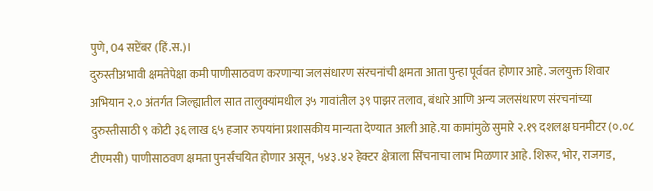पुणे, 04 सप्टेंबर (हिं.स.)।
दुरुस्तीअभावी क्षमतेपेक्षा कमी पाणीसाठवण करणाऱ्या जलसंधारण संरचनांची क्षमता आता पुन्हा पूर्ववत होणार आहे. जलयुक्त शिवार अभियान २.० अंतर्गत जिल्ह्यातील सात तालुक्यांमधील ३५ गावांतील ३९ पाझर तलाव, बंधारे आणि अन्य जलसंधारण संरचनांच्या दुरुस्तीसाठी ९ कोटी ३६ लाख ६५ हजार रुपयांना प्रशासकीय मान्यता देण्यात आली आहे.या कामांमुळे सुमारे २.१९ दशलक्ष घनमीटर (०.०८ टीएमसी) पाणीसाठवण क्षमता पुनर्संचयित होणार असून, ५४३.४२ हेक्टर क्षेत्राला सिंचनाचा लाभ मिळणार आहे. शिरूर, भोर, राजगड,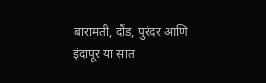बारामती, दौंड, पुरंदर आणि इंदापूर या सात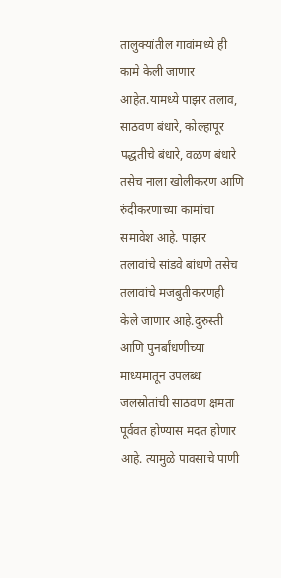तालुक्यांतील गावांमध्ये ही कामे केली जाणार आहेत.यामध्ये पाझर तलाव, साठवण बंधारे, कोल्हापूर पद्धतीचे बंधारे, वळण बंधारे तसेच नाला खोलीकरण आणि रुंदीकरणाच्या कामांचा समावेश आहे. पाझर तलावांचे सांडवे बांधणे तसेच तलावांचे मजबुतीकरणही केले जाणार आहे.दुरुस्ती आणि पुनर्बांधणीच्या माध्यमातून उपलब्ध जलस्रोतांची साठवण क्षमता पूर्ववत होण्यास मदत होणार आहे. त्यामुळे पावसाचे पाणी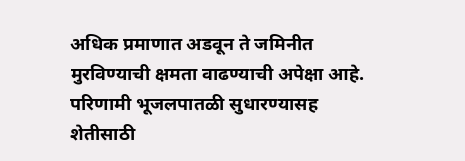अधिक प्रमाणात अडवून ते जमिनीत मुरविण्याची क्षमता वाढण्याची अपेक्षा आहे. परिणामी भूजलपातळी सुधारण्यासह शेतीसाठी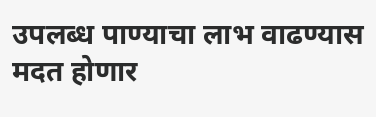उपलब्ध पाण्याचा लाभ वाढण्यास मदत होणार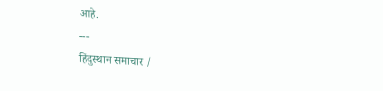आहे.
---
हिंदुस्थान समाचार /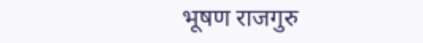भूषण राजगुरु